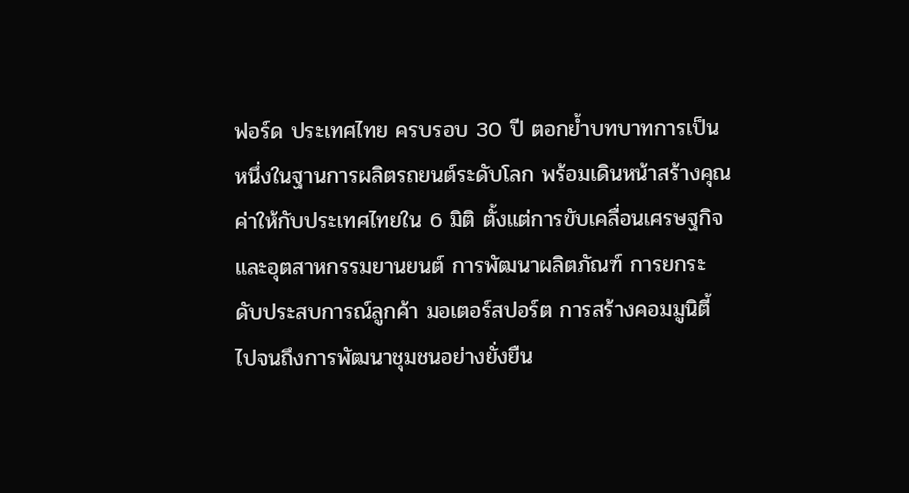ฟอร์ด ประเทศไทย ครบรอบ 30 ปี ตอกย้ำบทบาทการเป็นหนึ่งในฐานการผลิตรถยนต์ระดับโลก พร้อมเดินหน้าสร้างคุณค่าให้กับประเทศไทยใน 6 มิติ ตั้งแต่การขับเคลื่อนเศรษฐกิจและอุตสาหกรรมยานยนต์ การพัฒนาผลิตภัณฑ์ การยกระดับประสบการณ์ลูกค้า มอเตอร์สปอร์ต การสร้างคอมมูนิตี้ ไปจนถึงการพัฒนาชุมชนอย่างยั่งยืน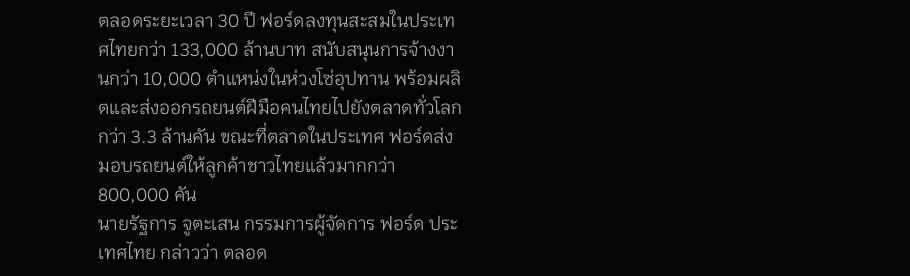ตลอดระยะเวลา 30 ปี ฟอร์ดลงทุนสะสมในประเทศไทยกว่า 133,000 ล้านบาท สนับสนุนการจ้างงานกว่า 10,000 ตำแหน่งในห่วงโซ่อุปทาน พร้อมผลิตและส่งออกรถยนต์ฝีมือคนไทยไปยังตลาดทั่วโลกกว่า 3.3 ล้านคัน ขณะที่ตลาดในประเทศ ฟอร์ดส่งมอบรถยนต์ให้ลูกค้าชาวไทยแล้วมากกว่า 800,000 คัน
นายรัฐการ จูตะเสน กรรมการผู้จัดการ ฟอร์ด ประเทศไทย กล่าวว่า ตลอด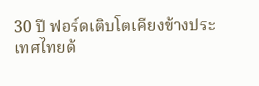30 ปี ฟอร์ดเติบโตเคียงข้างประเทศไทยด้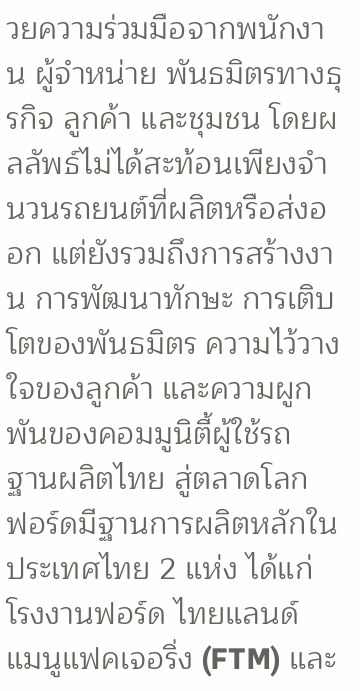วยความร่วมมือจากพนักงาน ผู้จำหน่าย พันธมิตรทางธุรกิจ ลูกค้า และชุมชน โดยผลลัพธ์ไม่ได้สะท้อนเพียงจำนวนรถยนต์ที่ผลิตหรือส่งออก แต่ยังรวมถึงการสร้างงาน การพัฒนาทักษะ การเติบโตของพันธมิตร ความไว้วางใจของลูกค้า และความผูกพันของคอมมูนิตี้ผู้ใช้รถ
ฐานผลิตไทย สู่ตลาดโลก
ฟอร์ดมีฐานการผลิตหลักในประเทศไทย 2 แห่ง ได้แก่ โรงงานฟอร์ด ไทยแลนด์ แมนูแฟคเจอริ่ง (FTM) และ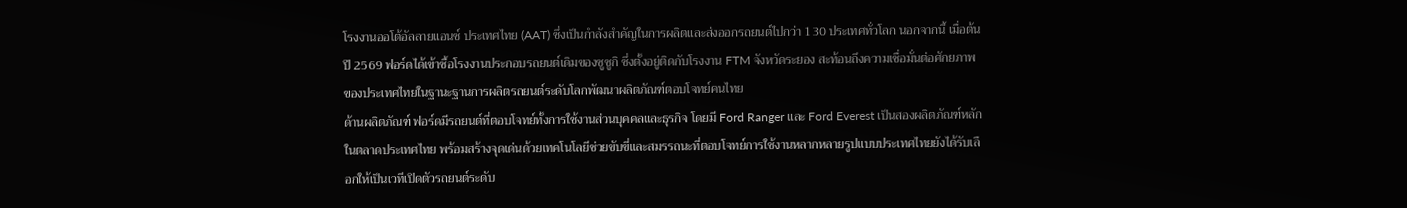โรงงานออโต้อัลลายแอนซ์ ประเทศไทย (AAT) ซึ่งเป็นกำลังสำคัญในการผลิตและส่งออกรถยนต์ไปกว่า 130 ประเทศทั่วโลก นอกจากนี้ เมื่อต้นปี 2569 ฟอร์ดได้เข้าซื้อโรงงานประกอบรถยนต์เดิมของซูซูกิ ซึ่งตั้งอยู่ติดกับโรงงาน FTM จังหวัดระยอง สะท้อนถึงความเชื่อมั่นต่อศักยภาพของประเทศไทยในฐานะฐานการผลิตรถยนต์ระดับโลกพัฒนาผลิตภัณฑ์ตอบโจทย์คนไทย
ด้านผลิตภัณฑ์ ฟอร์ดมีรถยนต์ที่ตอบโจทย์ทั้งการใช้งานส่วนบุคคลและธุรกิจ โดยมี Ford Ranger และ Ford Everest เป็นสองผลิตภัณฑ์หลักในตลาดประเทศไทย พร้อมสร้างจุดเด่นด้วยเทคโนโลยีช่วยขับขี่และสมรรถนะที่ตอบโจทย์การใช้งานหลากหลายรูปแบบประเทศไทยยังได้รับเลือกให้เป็นเวทีเปิดตัวรถยนต์ระดับ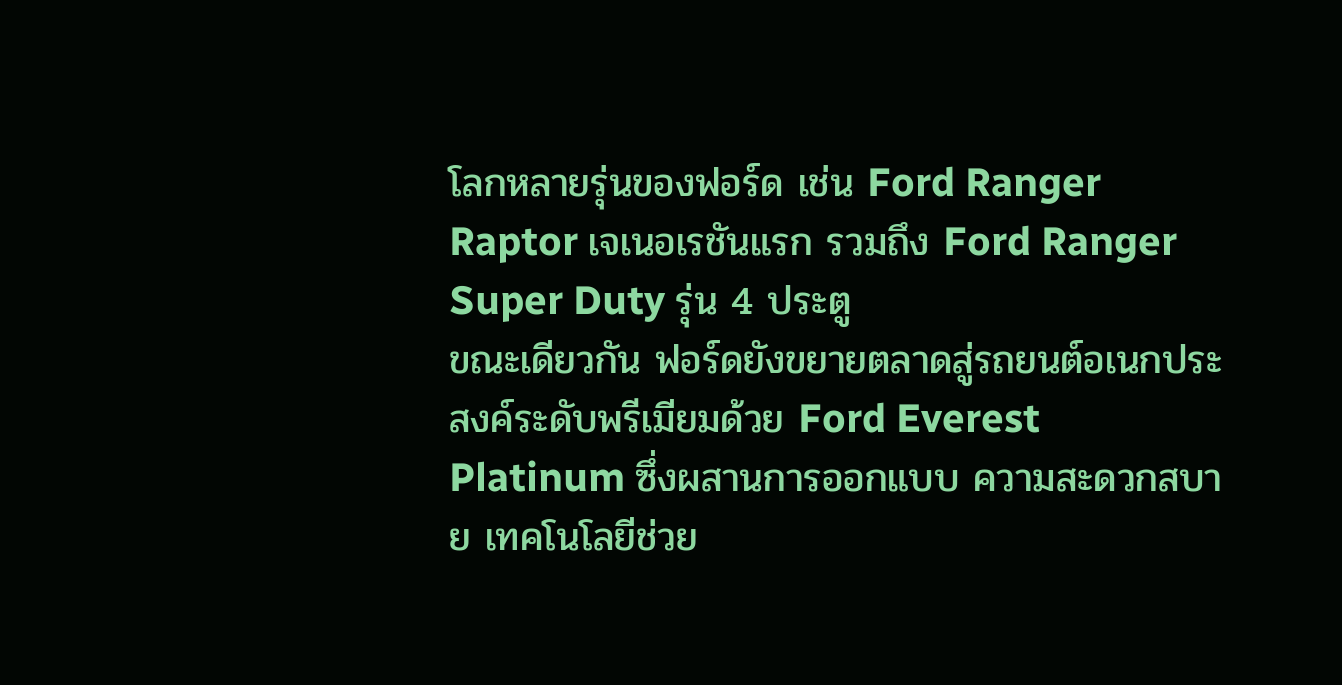โลกหลายรุ่นของฟอร์ด เช่น Ford Ranger Raptor เจเนอเรชันแรก รวมถึง Ford Ranger Super Duty รุ่น 4 ประตู
ขณะเดียวกัน ฟอร์ดยังขยายตลาดสู่รถยนต์อเนกประสงค์ระดับพรีเมียมด้วย Ford Everest Platinum ซึ่งผสานการออกแบบ ความสะดวกสบาย เทคโนโลยีช่วย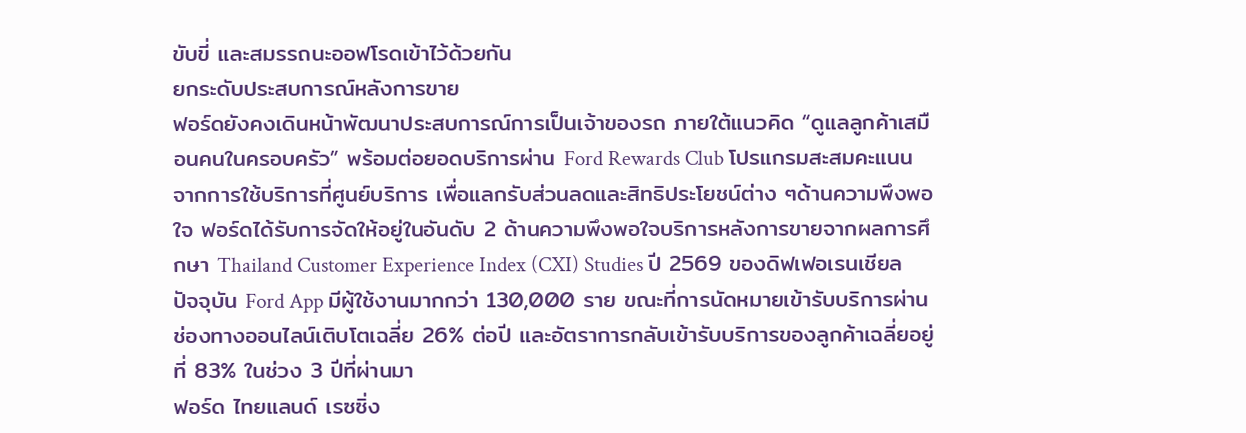ขับขี่ และสมรรถนะออฟโรดเข้าไว้ด้วยกัน
ยกระดับประสบการณ์หลังการขาย
ฟอร์ดยังคงเดินหน้าพัฒนาประสบการณ์การเป็นเจ้าของรถ ภายใต้แนวคิด “ดูแลลูกค้าเสมือนคนในครอบครัว” พร้อมต่อยอดบริการผ่าน Ford Rewards Club โปรแกรมสะสมคะแนนจากการใช้บริการที่ศูนย์บริการ เพื่อแลกรับส่วนลดและสิทธิประโยชน์ต่าง ๆด้านความพึงพอใจ ฟอร์ดได้รับการจัดให้อยู่ในอันดับ 2 ด้านความพึงพอใจบริการหลังการขายจากผลการศึกษา Thailand Customer Experience Index (CXI) Studies ปี 2569 ของดิฟเฟอเรนเชียล ปัจจุบัน Ford App มีผู้ใช้งานมากกว่า 130,000 ราย ขณะที่การนัดหมายเข้ารับบริการผ่านช่องทางออนไลน์เติบโตเฉลี่ย 26% ต่อปี และอัตราการกลับเข้ารับบริการของลูกค้าเฉลี่ยอยู่ที่ 83% ในช่วง 3 ปีที่ผ่านมา
ฟอร์ด ไทยแลนด์ เรซซิ่ง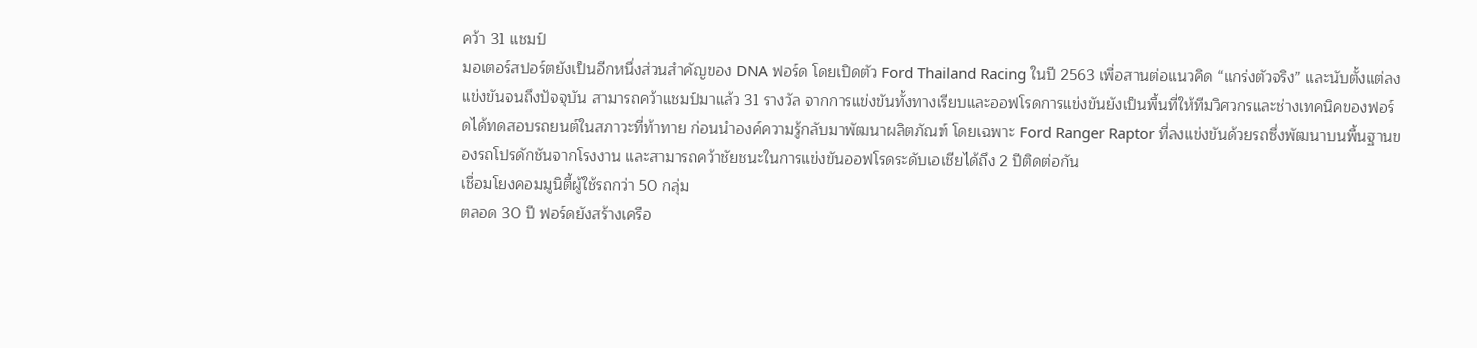คว้า 31 แชมป์
มอเตอร์สปอร์ตยังเป็นอีกหนึ่งส่วนสำคัญของ DNA ฟอร์ด โดยเปิดตัว Ford Thailand Racing ในปี 2563 เพื่อสานต่อแนวคิด “แกร่งตัวจริง” และนับตั้งแต่ลงแข่งขันจนถึงปัจจุบัน สามารถคว้าแชมป์มาแล้ว 31 รางวัล จากการแข่งขันทั้งทางเรียบและออฟโรดการแข่งขันยังเป็นพื้นที่ให้ทีมวิศวกรและช่างเทคนิคของฟอร์ดได้ทดสอบรถยนต์ในสภาวะที่ท้าทาย ก่อนนำองค์ความรู้กลับมาพัฒนาผลิตภัณฑ์ โดยเฉพาะ Ford Ranger Raptor ที่ลงแข่งขันด้วยรถซึ่งพัฒนาบนพื้นฐานของรถโปรดักชันจากโรงงาน และสามารถคว้าชัยชนะในการแข่งขันออฟโรดระดับเอเชียได้ถึง 2 ปีติดต่อกัน
เชื่อมโยงคอมมูนิตี้ผู้ใช้รถกว่า 50 กลุ่ม
ตลอด 30 ปี ฟอร์ดยังสร้างเครือ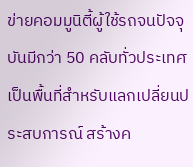ข่ายคอมมูนิตี้ผู้ใช้รถจนปัจจุบันมีกว่า 50 คลับทั่วประเทศ เป็นพื้นที่สำหรับแลกเปลี่ยนประสบการณ์ สร้างค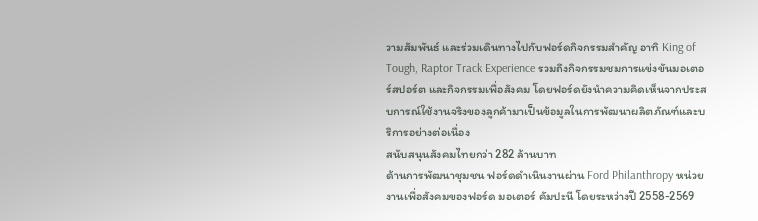วามสัมพันธ์ และร่วมเดินทางไปกับฟอร์ดกิจกรรมสำคัญ อาทิ King of Tough, Raptor Track Experience รวมถึงกิจกรรมชมการแข่งขันมอเตอร์สปอร์ต และกิจกรรมเพื่อสังคม โดยฟอร์ดยังนำความคิดเห็นจากประสบการณ์ใช้งานจริงของลูกค้ามาเป็นข้อมูลในการพัฒนาผลิตภัณฑ์และบริการอย่างต่อเนื่อง
สนับสนุนสังคมไทยกว่า 282 ล้านบาท
ด้านการพัฒนาชุมชน ฟอร์ดดำเนินงานผ่าน Ford Philanthropy หน่วยงานเพื่อสังคมของฟอร์ด มอเตอร์ คัมปะนี โดยระหว่างปี 2558-2569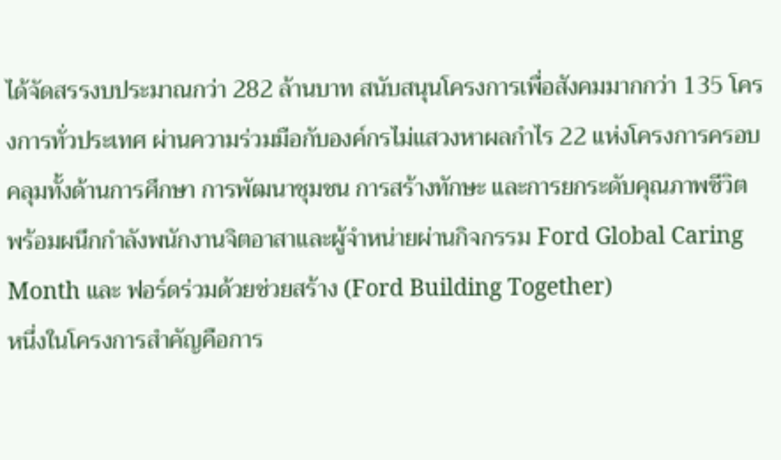ได้จัดสรรงบประมาณกว่า 282 ล้านบาท สนับสนุนโครงการเพื่อสังคมมากกว่า 135 โครงการทั่วประเทศ ผ่านความร่วมมือกับองค์กรไม่แสวงหาผลกำไร 22 แห่งโครงการครอบคลุมทั้งด้านการศึกษา การพัฒนาชุมชน การสร้างทักษะ และการยกระดับคุณภาพชีวิต พร้อมผนึกกำลังพนักงานจิตอาสาและผู้จำหน่ายผ่านกิจกรรม Ford Global Caring Month และ ฟอร์ดร่วมด้วยช่วยสร้าง (Ford Building Together)
หนึ่งในโครงการสำคัญคือการ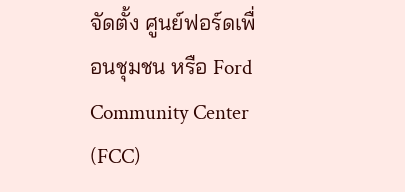จัดตั้ง ศูนย์ฟอร์ดเพื่อนชุมชน หรือ Ford Community Center (FCC)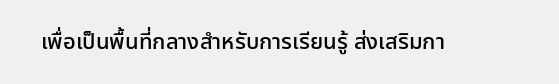เพื่อเป็นพื้นที่กลางสำหรับการเรียนรู้ ส่งเสริมกา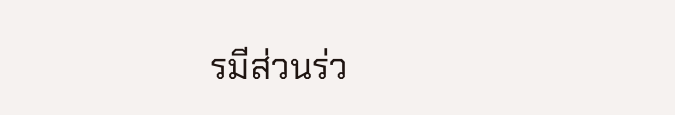รมีส่วนร่ว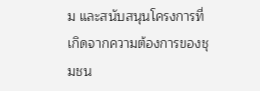ม และสนับสนุนโครงการที่เกิดจากความต้องการของชุมชน